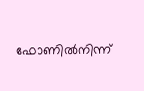ഫോണില്‍നിന്ന്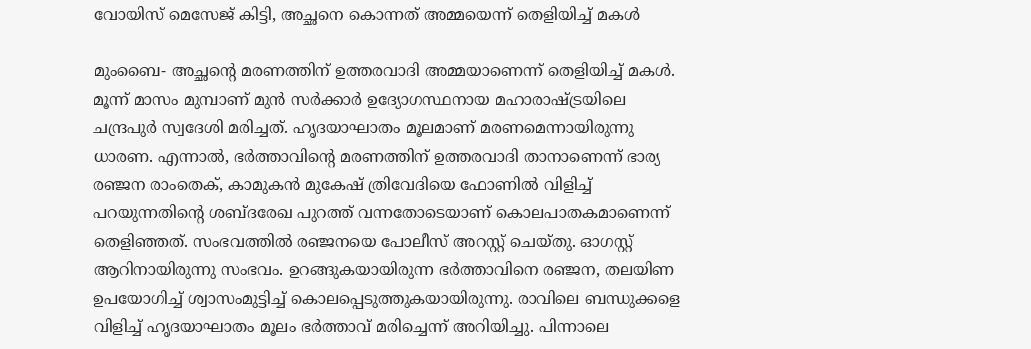വോയിസ് മെസേജ് കിട്ടി, അച്ഛനെ കൊന്നത് അമ്മയെന്ന് തെളിയിച്ച് മകള്‍

മുംബൈ- അച്ഛന്റെ മരണത്തിന് ഉത്തരവാദി അമ്മയാണെന്ന് തെളിയിച്ച് മകള്‍. മൂന്ന് മാസം മുമ്പാണ് മുന്‍ സര്‍ക്കാര്‍ ഉദ്യോഗസ്ഥനായ മഹാരാഷ്ട്രയിലെ ചന്ദ്രപുര്‍ സ്വദേശി മരിച്ചത്. ഹൃദയാഘാതം മൂലമാണ് മരണമെന്നായിരുന്നു ധാരണ. എന്നാല്‍, ഭര്‍ത്താവിന്റെ മരണത്തിന് ഉത്തരവാദി താനാണെന്ന് ഭാര്യ രഞ്ജന രാംതെക്, കാമുകന്‍ മുകേഷ് ത്രിവേദിയെ ഫോണില്‍ വിളിച്ച് പറയുന്നതിന്റെ ശബ്ദരേഖ പുറത്ത് വന്നതോടെയാണ് കൊലപാതകമാണെന്ന് തെളിഞ്ഞത്. സംഭവത്തില്‍ രഞ്ജനയെ പോലീസ് അറസ്റ്റ് ചെയ്തു. ഓഗസ്റ്റ് ആറിനായിരുന്നു സംഭവം. ഉറങ്ങുകയായിരുന്ന ഭര്‍ത്താവിനെ രഞ്ജന, തലയിണ ഉപയോഗിച്ച് ശ്വാസംമുട്ടിച്ച് കൊലപ്പെടുത്തുകയായിരുന്നു. രാവിലെ ബന്ധുക്കളെ വിളിച്ച് ഹൃദയാഘാതം മൂലം ഭര്‍ത്താവ് മരിച്ചെന്ന് അറിയിച്ചു. പിന്നാലെ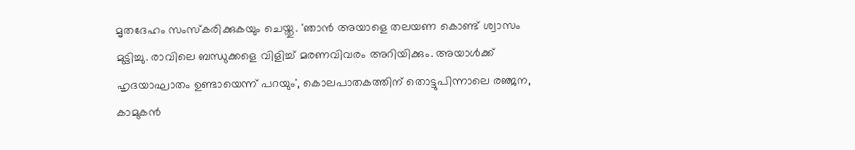മൃതദേഹം സംസ്‌കരിക്കുകയും ചെയ്തു. 'ഞാന്‍ അയാളെ തലയണ കൊണ്ട് ശ്വാസം മുട്ടിച്ചു. രാവിലെ ബന്ധുക്കളെ വിളിച്ച് മരണവിവരം അറിയിക്കും. അയാള്‍ക്ക് ഹൃദയാഘാതം ഉണ്ടായെന്ന് പറയും', കൊലപാതകത്തിന് തൊട്ടുപിന്നാലെ രഞ്ജന, കാമുകന്‍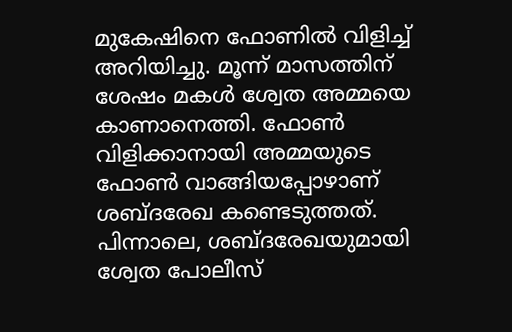മുകേഷിനെ ഫോണില്‍ വിളിച്ച് അറിയിച്ചു. മൂന്ന് മാസത്തിന് ശേഷം മകള്‍ ശ്വേത അമ്മയെ കാണാനെത്തി. ഫോണ്‍ വിളിക്കാനായി അമ്മയുടെ ഫോണ്‍ വാങ്ങിയപ്പോഴാണ് ശബ്ദരേഖ കണ്ടെടുത്തത്. പിന്നാലെ, ശബ്ദരേഖയുമായി ശ്വേത പോലീസ്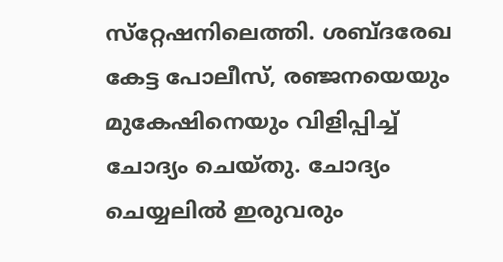സ്‌റ്റേഷനിലെത്തി. ശബ്ദരേഖ കേട്ട പോലീസ്, രഞ്ജനയെയും മുകേഷിനെയും വിളിപ്പിച്ച് ചോദ്യം ചെയ്തു. ചോദ്യം ചെയ്യലില്‍ ഇരുവരും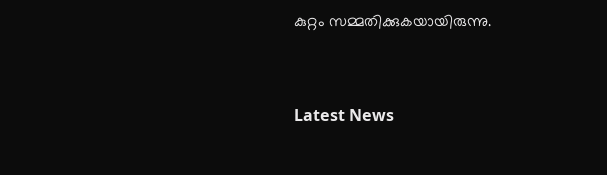കുറ്റം സമ്മതിക്കുകയായിരുന്നു.



Latest News